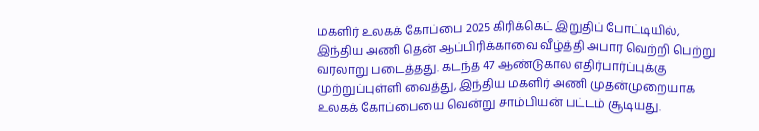மகளிர் உலகக் கோப்பை 2025 கிரிக்கெட் இறுதிப் போட்டியில், இந்திய அணி தென் ஆப்பிரிக்காவை வீழ்த்தி அபார வெற்றி பெற்று வரலாறு படைத்தது. கடந்த 47 ஆண்டுகால எதிர்பார்ப்புக்கு முற்றுப்புள்ளி வைத்து, இந்திய மகளிர் அணி முதன்முறையாக உலகக் கோப்பையை வென்று சாம்பியன் பட்டம் சூடியது.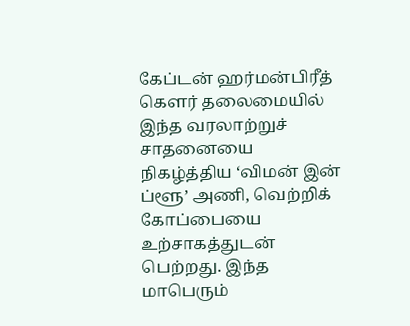கேப்டன் ஹர்மன்பிரீத் கௌர் தலைமையில் இந்த வரலாற்றுச் சாதனையை நிகழ்த்திய ‘விமன் இன் ப்ளூ’ அணி, வெற்றிக் கோப்பையை உற்சாகத்துடன் பெற்றது. இந்த மாபெரும்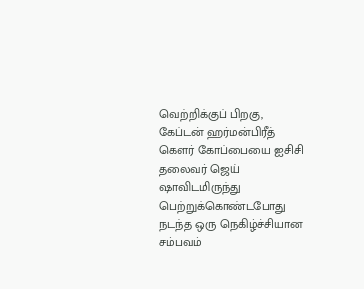வெற்றிக்குப் பிறகு, கேப்டன் ஹர்மன்பிரீத் கௌர் கோப்பையை ஐசிசி தலைவர் ஜெய் ஷாவிடமிருந்து பெற்றுக்கொண்டபோது நடந்த ஒரு நெகிழ்ச்சியான சம்பவம்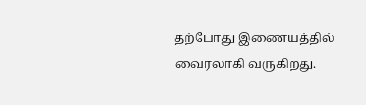தற்போது இணையத்தில் வைரலாகி வருகிறது.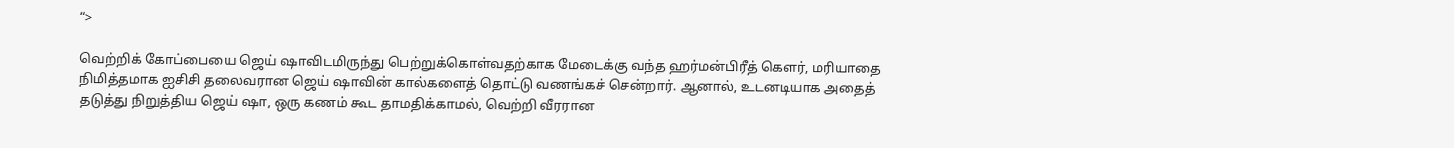“>

வெற்றிக் கோப்பையை ஜெய் ஷாவிடமிருந்து பெற்றுக்கொள்வதற்காக மேடைக்கு வந்த ஹர்மன்பிரீத் கௌர், மரியாதை நிமித்தமாக ஐசிசி தலைவரான ஜெய் ஷாவின் கால்களைத் தொட்டு வணங்கச் சென்றார். ஆனால், உடனடியாக அதைத் தடுத்து நிறுத்திய ஜெய் ஷா, ஒரு கணம் கூட தாமதிக்காமல், வெற்றி வீரரான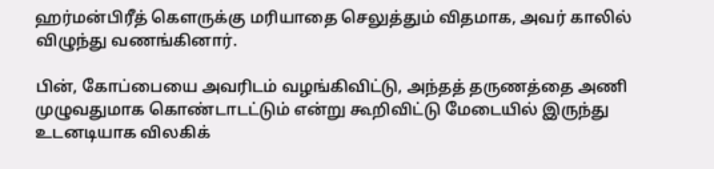ஹர்மன்பிரீத் கௌருக்கு மரியாதை செலுத்தும் விதமாக, அவர் காலில் விழுந்து வணங்கினார்.

பின், கோப்பையை அவரிடம் வழங்கிவிட்டு, அந்தத் தருணத்தை அணி முழுவதுமாக கொண்டாடட்டும் என்று கூறிவிட்டு மேடையில் இருந்து உடனடியாக விலகிக்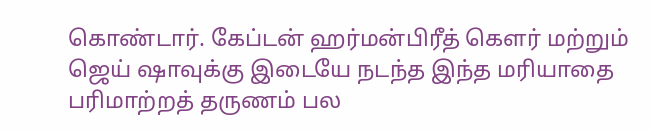கொண்டார். கேப்டன் ஹர்மன்பிரீத் கௌர் மற்றும் ஜெய் ஷாவுக்கு இடையே நடந்த இந்த மரியாதை பரிமாற்றத் தருணம் பல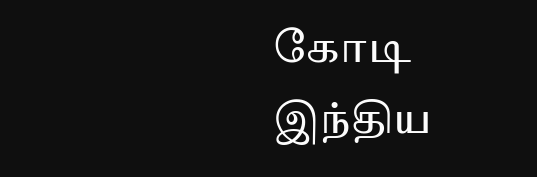கோடி இந்திய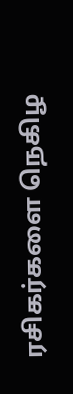ரசிகர்களை நெகிழ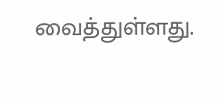வைத்துள்ளது.